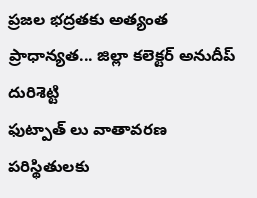ప్రజల భద్రతకు అత్యంత ప్రాధాన్యత... జిల్లా కలెక్టర్ అనుదీప్ దురిశెట్టి
ఫుట్పాత్ లు వాతావరణ పరిస్థితులకు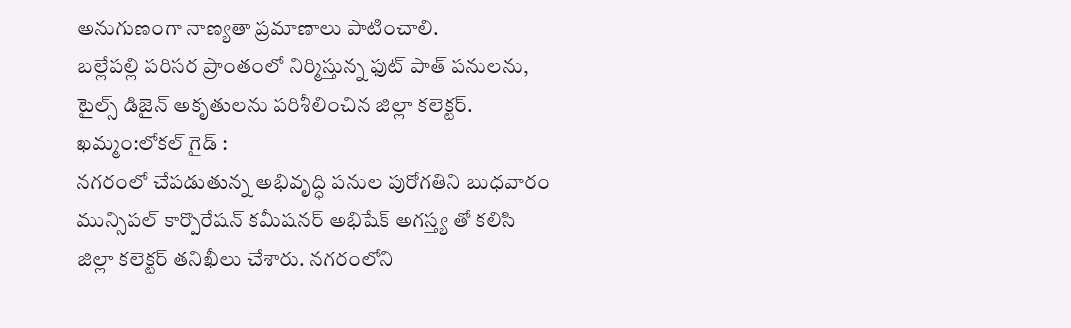అనుగుణంగా నాణ్యతా ప్రమాణాలు పాటించాలి.
బల్లేపల్లి పరిసర ప్రాంతంలో నిర్మిస్తున్న ఫుట్ పాత్ పనులను, టైల్స్ డిజైన్ అకృతులను పరిశీలించిన జిల్లా కలెక్టర్.
ఖమ్మం:లోకల్ గైడ్ :
నగరంలో చేపడుతున్న అభివృద్ధి పనుల పురోగతిని బుధవారం మున్సిపల్ కార్పొరేషన్ కమీషనర్ అభిషేక్ అగస్త్య తో కలిసి జిల్లా కలెక్టర్ తనిఖీలు చేశారు. నగరంలోని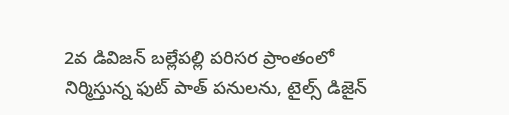2వ డివిజన్ బల్లేపల్లి పరిసర ప్రాంతంలో నిర్మిస్తున్న ఫుట్ పాత్ పనులను, టైల్స్ డిజైన్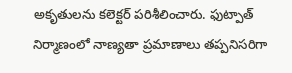అకృతులను కలెక్టర్ పరిశీలించారు. ఫుట్పాత్ నిర్మాణంలో నాణ్యతా ప్రమాణాలు తప్పనిసరిగా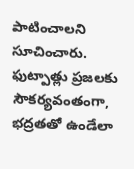పాటించాలని సూచించారు. ఫుట్పాత్లు ప్రజలకు సౌకర్యవంతంగా, భద్రతతో ఉండేలా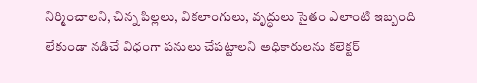నిర్మించాలని, చిన్న పిల్లలు, వికలాంగులు, వృద్ధులు సైతం ఎలాంటి ఇబ్బంది లేకుండా నడిచే విధంగా పనులు చేపట్టాలని అధికారులను కలెక్టర్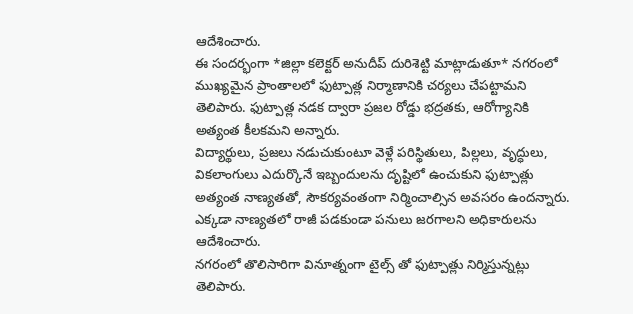ఆదేశించారు.
ఈ సందర్భంగా *జిల్లా కలెక్టర్ అనుదీప్ దురిశెట్టి మాట్లాడుతూ* నగరంలో ముఖ్యమైన ప్రాంతాలలో ఫుట్పాత్ల నిర్మాణానికి చర్యలు చేపట్టామని తెలిపారు. ఫుట్పాత్ల నడక ద్వారా ప్రజల రోడ్డు భద్రతకు, ఆరోగ్యానికి అత్యంత కీలకమని అన్నారు.
విద్యార్థులు, ప్రజలు నడుచుకుంటూ వెళ్లే పరిస్థితులు, పిల్లలు, వృద్ధులు, వికలాంగులు ఎదుర్కొనే ఇబ్బందులను దృష్టిలో ఉంచుకుని ఫుట్పాత్లు అత్యంత నాణ్యతతో, సౌకర్యవంతంగా నిర్మించాల్సిన అవసరం ఉందన్నారు. ఎక్కడా నాణ్యతలో రాజీ పడకుండా పనులు జరగాలని అధికారులను ఆదేశించారు.
నగరంలో తొలిసారిగా వినూత్నంగా టైల్స్ తో ఫుట్పాత్లు నిర్మిస్తున్నట్లు తెలిపారు.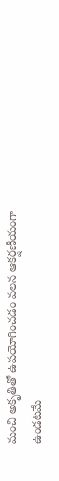మంచి అకృతితో ఉపయోగించడం వలన ఆకర్షణీయంగా ఉండటమే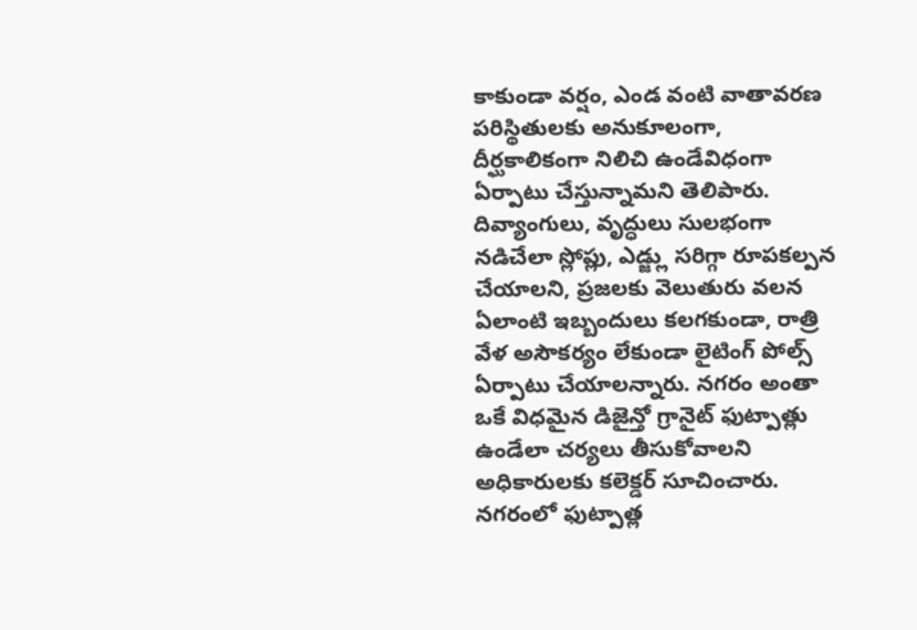కాకుండా వర్షం, ఎండ వంటి వాతావరణ పరిస్థితులకు అనుకూలంగా, దీర్ఘకాలికంగా నిలిచి ఉండేవిధంగా ఏర్పాటు చేస్తున్నామని తెలిపారు.
దివ్యాంగులు, వృద్ధులు సులభంగా నడిచేలా స్లోప్లు, ఎడ్జ్లు సరిగ్గా రూపకల్పన చేయాలని, ప్రజలకు వెలుతురు వలన ఏలాంటి ఇబ్బందులు కలగకుండా, రాత్రి వేళ అసౌకర్యం లేకుండా లైటింగ్ పోల్స్ ఏర్పాటు చేయాలన్నారు. నగరం అంతా ఒకే విధమైన డిజైన్తో గ్రానైట్ ఫుట్పాత్లు ఉండేలా చర్యలు తీసుకోవాలని అధికారులకు కలెక్డర్ సూచించారు.
నగరంలో ఫుట్పాత్ల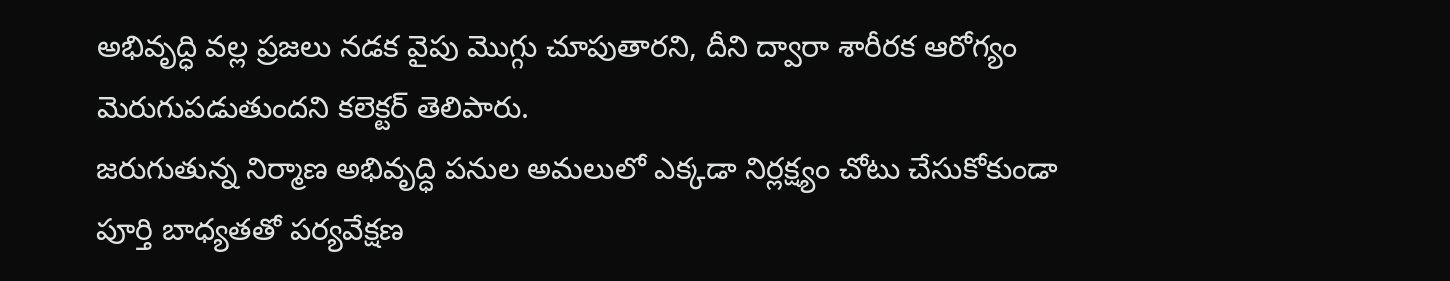అభివృద్ధి వల్ల ప్రజలు నడక వైపు మొగ్గు చూపుతారని, దీని ద్వారా శారీరక ఆరోగ్యం మెరుగుపడుతుందని కలెక్టర్ తెలిపారు.
జరుగుతున్న నిర్మాణ అభివృద్ధి పనుల అమలులో ఎక్కడా నిర్లక్ష్యం చోటు చేసుకోకుండా పూర్తి బాధ్యతతో పర్యవేక్షణ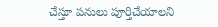చేస్తూ పనులు పూర్తిచేయాలని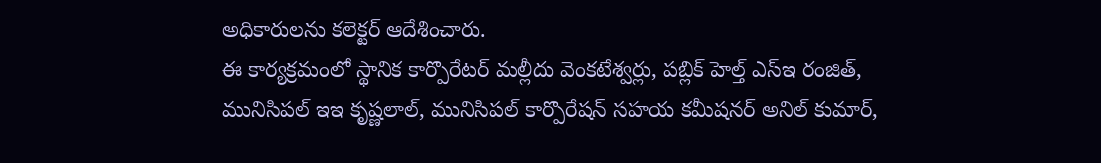అధికారులను కలెక్టర్ ఆదేశించారు.
ఈ కార్యక్రమంలో స్థానిక కార్పొరేటర్ మల్లీదు వెంకటేశ్వర్లు, పబ్లిక్ హెల్త్ ఎస్ఇ రంజిత్, మునిసిపల్ ఇఇ కృష్ణలాల్, మునిసిపల్ కార్పొరేషన్ సహయ కమీషనర్ అనిల్ కుమార్,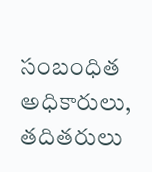సంబంధిత అధికారులు, తదితరులు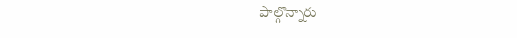పాల్గొన్నారు